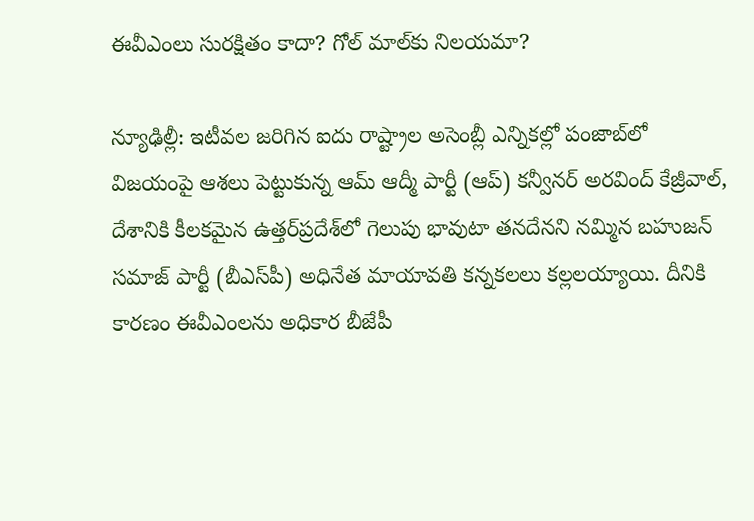ఈవీఎంలు సురక్షితం కాదా? గోల్ మాల్‌కు నిలయమా?

న్యూఢిల్లీ: ఇటీవల జరిగిన ఐదు రాష్ట్రాల అసెంబ్లీ ఎన్నికల్లో పంజాబ్‌లో విజయంపై ఆశలు పెట్టుకున్న ఆమ్‌ ఆద్మీ పార్టీ (ఆప్) కన్వీనర్ అరవింద్‌ కేజ్రీవాల్‌, దేశానికి కీలకమైన ఉత్తర్‌‌ప్రదేశ్‌లో గెలుపు భావుటా తనదేనని నమ్మిన బహుజన్‌ సమాజ్‌ పార్టీ (బీఎస్‌పీ) అధినేత మాయావతి కన్నకలలు కల్లలయ్యాయి. దీనికి కారణం ఈవీఎంలను అధికార బీజేపీ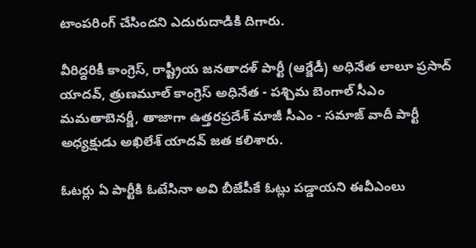టాంపరింగ్ చేసిందని ఎదురుదాడికి దిగారు.

వీరిద్దరికీ కాంగ్రెస్, రాష్ట్రీయ జనతాదళ్ పార్టీ (ఆర్జేడీ) అధినేత లాలూ ప్రసాద్ యాదవ్, త్రుణమూల్ కాంగ్రెస్ అధినేత - పశ్చిమ బెంగాల్ సీఎం మమతాబెనర్జీ, తాజాగా ఉత్తరప్రదేశ్ మాజీ సీఎం - సమాజ్ వాదీ పార్టీ అధ్యక్షుడు అఖిలేశ్ యాదవ్ జత కలిశారు.

ఓటర్లు ఏ పార్టీకి ఓటేసినా అవి బీజేపీకే ఓట్లు పడ్డాయని ఈవీఎంలు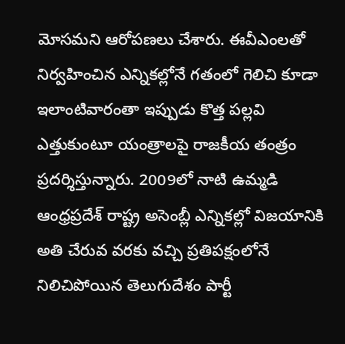మోసమని ఆరోపణలు చేశారు. ఈవీఎంలతో నిర్వహించిన ఎన్నికల్లోనే గతంలో గెలిచి కూడా ఇలాంటివారంతా ఇప్పుడు కొత్త పల్లవి ఎత్తుకుంటూ యంత్రాలపై రాజకీయ తంత్రం ప్రదర్శిస్తున్నారు. 2009లో నాటి ఉమ్మడి ఆంధ్రప్రదేశ్ రాష్ట్ర అసెంబ్లీ ఎన్నికల్లో విజయానికి అతి చేరువ వరకు వచ్చి ప్రతిపక్షంలోనే నిలిచిపోయిన తెలుగుదేశం పార్టీ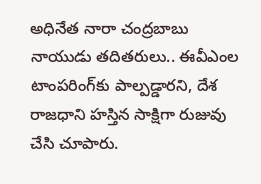అధినేత నారా చంద్రబాబు నాయుడు తదితరులు.. ఈవీఎంల టాంపరింగ్‌కు పాల్పడ్డారని, దేశ రాజధాని హస్తిన సాక్షిగా రుజువు చేసి చూపారు.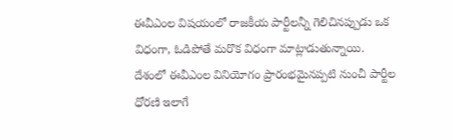ఈవీఎంల విషయంలో రాజకీయ పార్టీలన్నీ గెలిచినప్పుడు ఒక విధంగా, ఓడిపోతే మరొక విధంగా మాట్లాడుతున్నాయి. దేశంలో ఈవీఎంల వినియోగం ప్రారంభమైనప్పటి నుంచీ పార్టీల ధోరణి ఇలాగే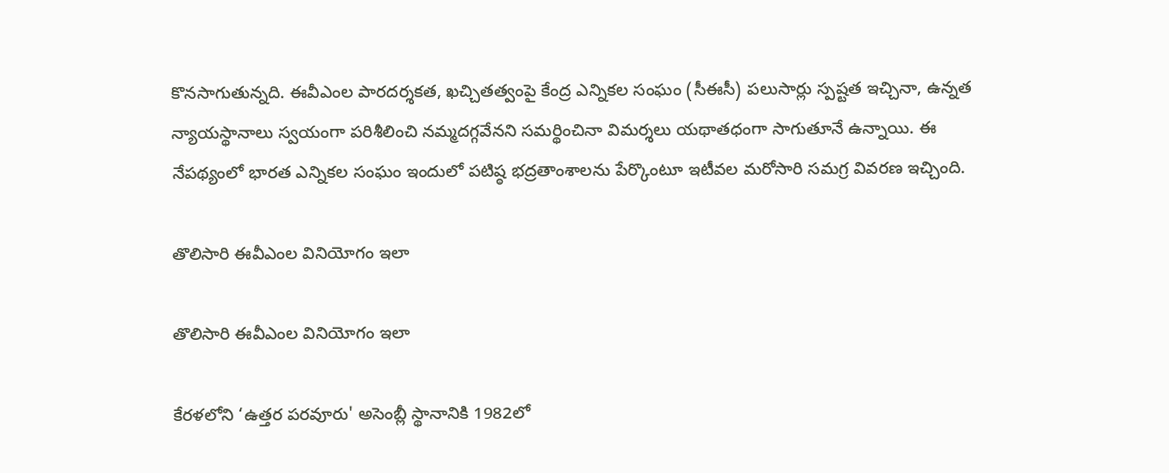కొనసాగుతున్నది. ఈవీఎంల పారదర్శకత, ఖచ్చితత్వంపై కేంద్ర ఎన్నికల సంఘం (సీఈసీ) పలుసార్లు స్పష్టత ఇచ్చినా, ఉన్నత న్యాయస్థానాలు స్వయంగా పరిశీలించి నమ్మదగ్గవేనని సమర్థించినా విమర్శలు యథాతధంగా సాగుతూనే ఉన్నాయి. ఈ నేపథ్యంలో భారత ఎన్నికల సంఘం ఇందులో పటిష్ఠ భద్రతాంశాలను పేర్కొంటూ ఇటీవల మరోసారి సమగ్ర వివరణ ఇచ్చింది.

తొలిసారి ఈవీఎంల వినియోగం ఇలా

తొలిసారి ఈవీఎంల వినియోగం ఇలా

కేరళలోని ‘ఉత్తర పరవూరు' అసెంబ్లీ స్థానానికి 1982లో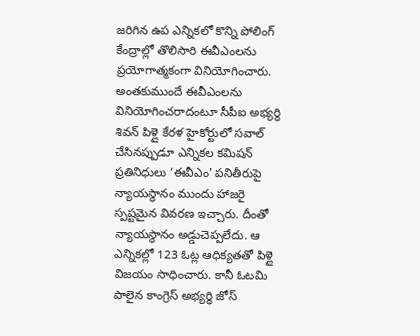జరిగిన ఉప ఎన్నికలో కొన్ని పోలింగ్‌ కేంద్రాల్లో తొలిసారి ఈవీఎంలను ప్రయోగాత్మకంగా వినియోగించారు. అంతకుముందే ఈవీఎంలను వినియోగించరాదంటూ సీపీఐ అభ్యర్థి శివన్‌ పిళ్లై కేరళ హైకోర్టులో సవాల్ చేసినప్పుడూ ఎన్నికల కమిషన్‌ ప్రతినిధులు ‘ఈవీఎం' పనితీరుపై న్యాయస్థానం ముందు హాజరై స్పష్టమైన వివరణ ఇచ్చారు. దీంతో న్యాయస్థానం అడ్డుచెప్పలేదు. ఆ ఎన్నికల్లో 123 ఓట్ల ఆధిక్యతతో పిళ్లై విజయం సాధించారు. కానీ ఓటమి పాలైన కాంగ్రెస్‌ అభ్యర్థి జోస్‌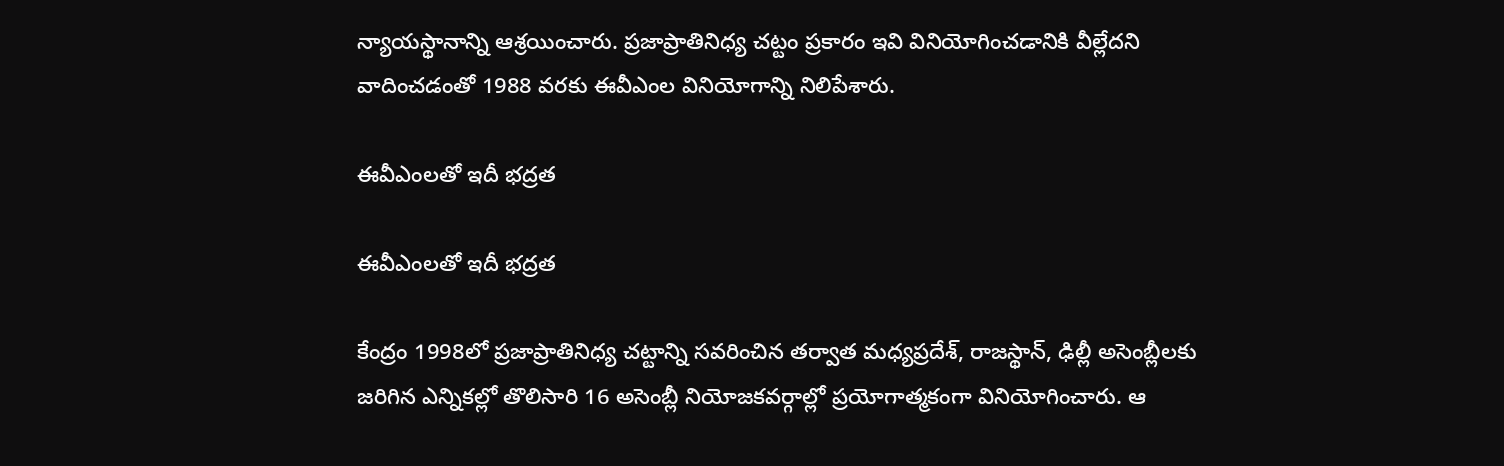న్యాయస్థానాన్ని ఆశ్రయించారు. ప్రజాప్రాతినిధ్య చట్టం ప్రకారం ఇవి వినియోగించడానికి వీల్లేదని వాదించడంతో 1988 వరకు ఈవీఎంల వినియోగాన్ని నిలిపేశారు.

ఈవీఎంలతో ఇదీ భద్రత

ఈవీఎంలతో ఇదీ భద్రత

కేంద్రం 1998లో ప్రజాప్రాతినిధ్య చట్టాన్ని సవరించిన తర్వాత మధ్యప్రదేశ్‌, రాజస్థాన్‌, ఢిల్లీ అసెంబ్లీలకు జరిగిన ఎన్నికల్లో తొలిసారి 16 అసెంబ్లీ నియోజకవర్గాల్లో ప్రయోగాత్మకంగా వినియోగించారు. ఆ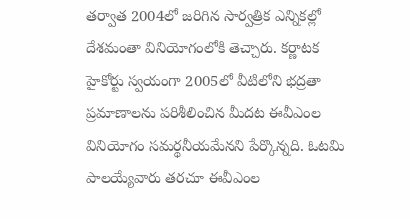తర్వాత 2004లో జరిగిన సార్వత్రిక ఎన్నికల్లో దేశమంతా వినియోగంలోకి తెచ్చారు. కర్ణాటక హైకోర్టు స్వయంగా 2005లో వీటిలోని భద్రతా ప్రమాణాలను పరిశీలించిన మీదట ఈవీఎంల వినియోగం సమర్థనీయమేనని పేర్కొన్నది. ఓటమి పాలయ్యేవారు తరచూ ఈవీఎంల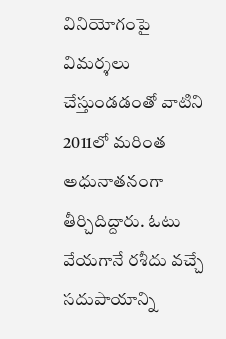వినియోగంపై విమర్శలు చేస్తుండడంతో వాటిని 2011లో మరింత అధునాతనంగా తీర్చిదిద్దారు. ఓటు వేయగానే రశీదు వచ్చే సదుపాయాన్ని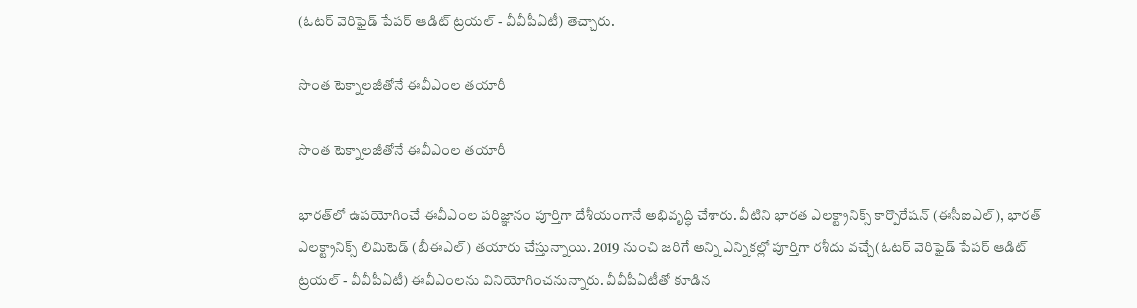(ఓటర్‌ వెరిఫైడ్‌ పేపర్‌ ఆడిట్‌ ట్రయల్‌ - వీవీపీఏటీ) తెచ్చారు.

సొంత టెక్నాలజీతోనే ఈవీఎంల తయారీ

సొంత టెక్నాలజీతోనే ఈవీఎంల తయారీ

భారత్‌లో ఉపయోగించే ఈవీఎంల పరిజ్ఞానం పూర్తిగా దేశీయంగానే అభివృద్ధి చేశారు. వీటిని భారత ఎలక్ట్రానిక్స్‌ కార్పొరేషన్ ‌(ఈసీఐఎల్‌), భారత్‌ ఎలక్ట్రానిక్స్‌ లిమిటెడ్‌ (బీఈఎల్‌) తయారు చేస్తున్నాయి. 2019 నుంచి జరిగే అన్ని ఎన్నికల్లో పూర్తిగా రశీదు వచ్చే(ఓటర్‌ వెరిఫైడ్‌ పేపర్‌ ఆడిట్‌ ట్రయల్‌ - వీవీపీఏటీ) ఈవీఎంలను వినియోగించనున్నారు. వీవీపీఏటీతో కూడిన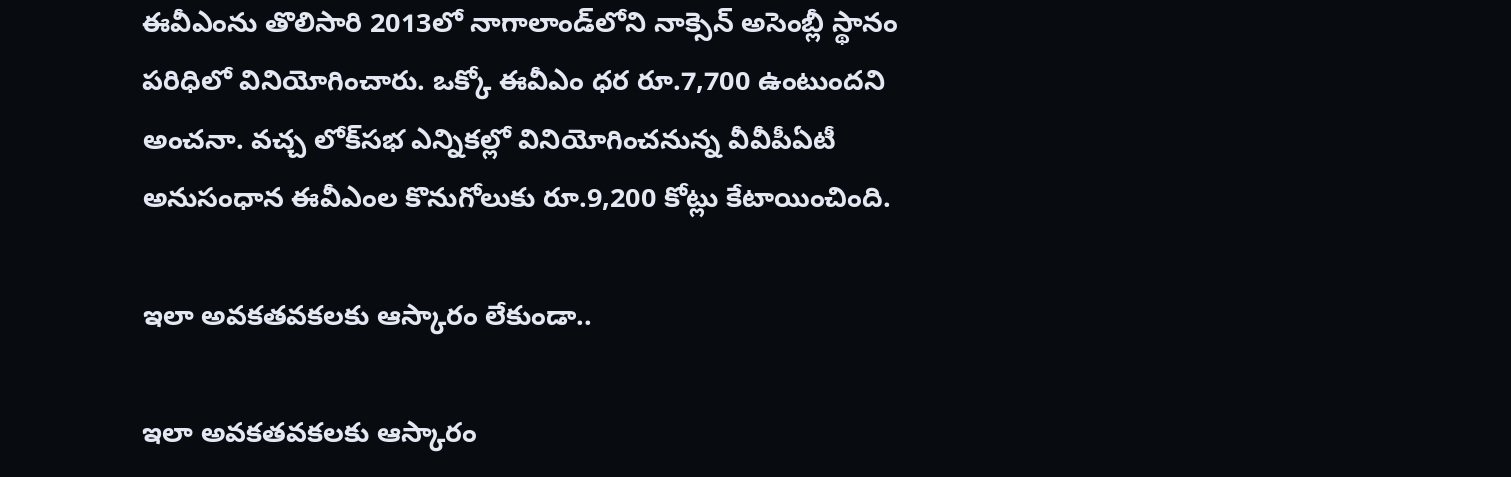ఈవీఎంను తొలిసారి 2013లో నాగాలాండ్‌లోని నాక్సెన్‌ అసెంబ్లీ స్థానం పరిధిలో వినియోగించారు. ఒక్కో ఈవీఎం ధర రూ.7,700 ఉంటుందని అంచనా. వచ్చ లోక్‌సభ ఎన్నికల్లో వినియోగించనున్న వీవీపీఏటీ అనుసంధాన ఈవీఎంల కొనుగోలుకు రూ.9,200 కోట్లు కేటాయించింది.

ఇలా అవకతవకలకు ఆస్కారం లేకుండా..

ఇలా అవకతవకలకు ఆస్కారం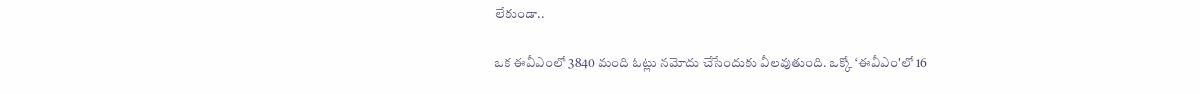లేకుండా..

ఒక ఈవీఎంలో 3840 మంది ఓట్లు నమోదు చేసేందుకు వీలవుతుంది. ఒక్కో ‘ఈవీఎం'లో 16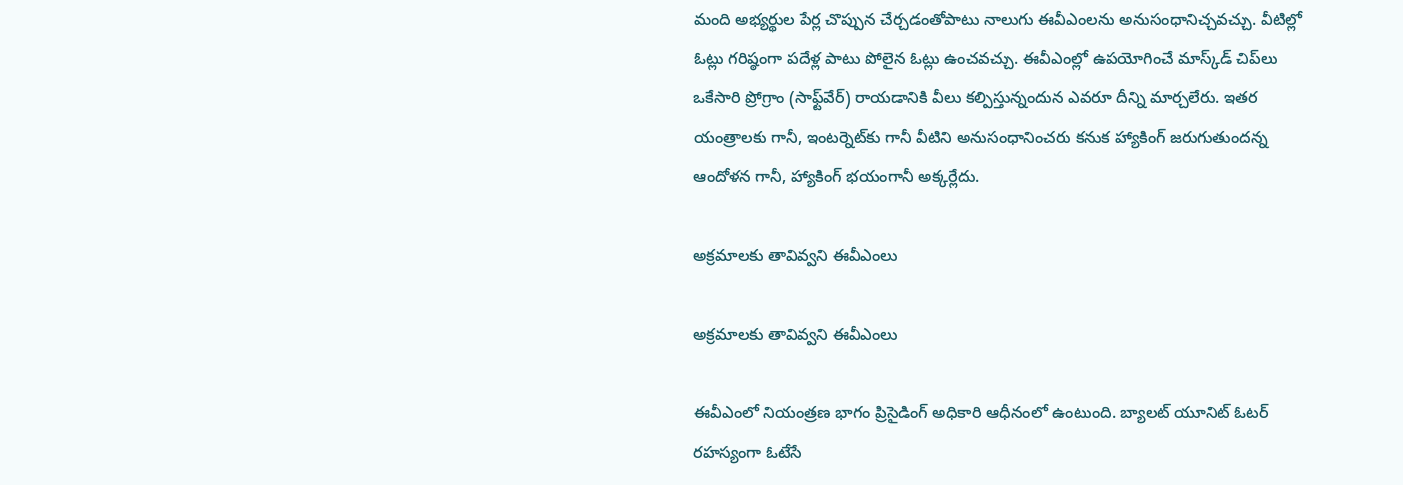మంది అభ్యర్థుల పేర్ల చొప్పున చేర్చడంతోపాటు నాలుగు ఈవీఎంలను అనుసంధానిచ్చవచ్చు. వీటిల్లో ఓట్లు గరిష్ఠంగా పదేళ్ల పాటు పోలైన ఓట్లు ఉంచవచ్చు. ఈవీఎంల్లో ఉపయోగించే మాస్క్‌డ్‌ చిప్‌లు ఒకేసారి ప్రోగ్రాం (సాఫ్ట్‌వేర్‌) రాయడానికి వీలు కల్పిస్తున్నందున ఎవరూ దీన్ని మార్చలేరు. ఇతర యంత్రాలకు గానీ, ఇంటర్నెట్‌కు గానీ వీటిని అనుసంధానించరు కనుక హ్యాకింగ్ జరుగుతుందన్న ఆందోళన గానీ, హ్యాకింగ్‌ భయంగానీ అక్కర్లేదు.

అక్రమాలకు తావివ్వని ఈవీఎంలు

అక్రమాలకు తావివ్వని ఈవీఎంలు

ఈవీఎంలో నియంత్రణ భాగం ప్రిసైడింగ్‌ అధికారి ఆధీనంలో ఉంటుంది. బ్యాలట్‌ యూనిట్‌ ఓటర్ రహస్యంగా ఓటేసే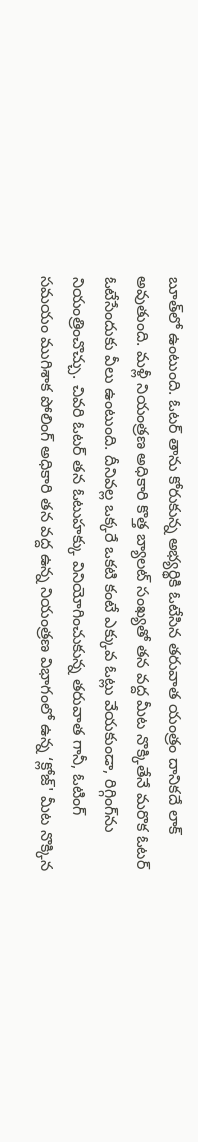బూత్‌లో ఉంటుంది. ఓటర్ తాను కోరుకున్న అభ్యర్థికి ఓటేసిన తరువాత యంత్రం దానికదే లాక్‌ అవుతుంది. మళ్లీ నియంత్రణ అధికారి కొత్త బ్యాలట్‌ సంఖ్యతో తన వద్ద మీట నొక్కితేనే మరొక ఓటర్ ఓటేసేందుకు వీలు ఉంటుంది. దీనివల్ల ఒక్కరే ఒకటి కంటే ఎక్కువ ఓట్లు వేయకుండా, రిగ్గింగ్‌ను నియంత్రించొచ్చు. చివరి ఓటర్ తన ఓటుహక్కు వినియోగించుకున్న తరువాత గానీ, ఓటింగ్ సమయం ముగిశాక పోలింగ్‌ అధికారి తన వద్ద ఉన్న నియంత్రణ విభాగంలో ఉన్న ‘క్లోజ్‌' మీట నొక్కిన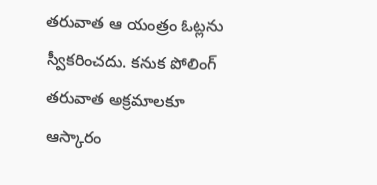తరువాత ఆ యంత్రం ఓట్లను స్వీకరించదు. కనుక పోలింగ్‌ తరువాత అక్రమాలకూ ఆస్కారం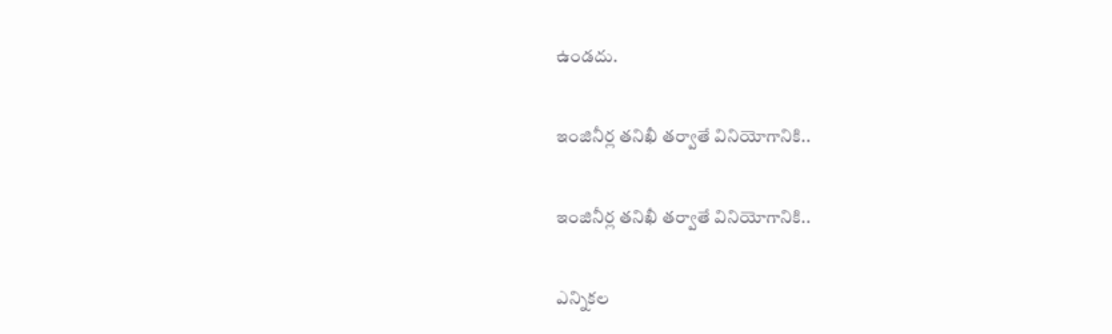ఉండదు.

ఇంజినీర్ల తనిఖీ తర్వాతే వినియోగానికి..

ఇంజినీర్ల తనిఖీ తర్వాతే వినియోగానికి..

ఎన్నికల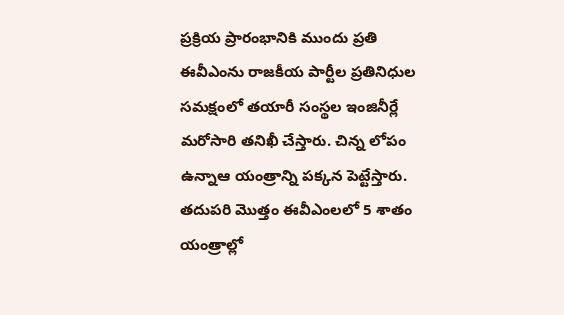ప్రక్రియ ప్రారంభానికి ముందు ప్రతి ఈవీఎంను రాజకీయ పార్టీల ప్రతినిధుల సమక్షంలో తయారీ సంస్థల ఇంజినీర్లే మరోసారి తనిఖీ చేస్తారు. చిన్న లోపం ఉన్నాఆ యంత్రాన్ని పక్కన పెట్టేస్తారు. తదుపరి మొత్తం ఈవీఎంలలో 5 శాతం యంత్రాల్లో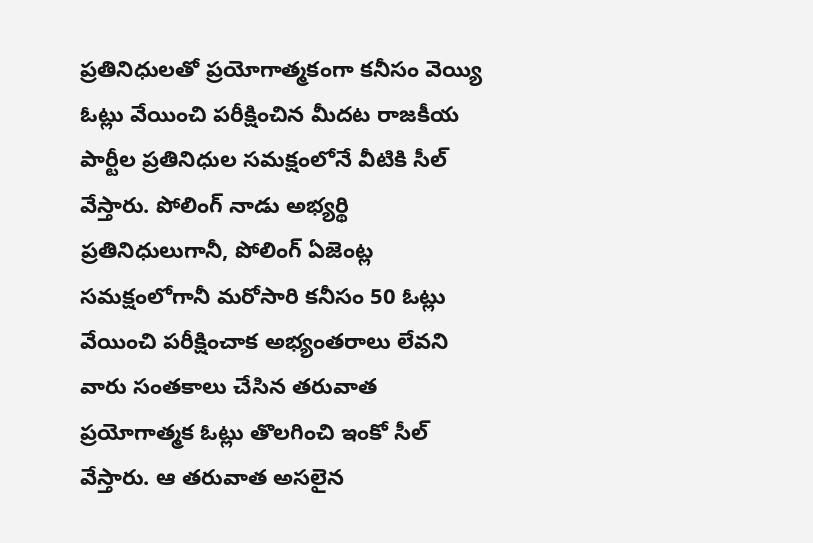ప్రతినిధులతో ప్రయోగాత్మకంగా కనీసం వెయ్యి ఓట్లు వేయించి పరీక్షించిన మీదట రాజకీయ పార్టీల ప్రతినిధుల సమక్షంలోనే వీటికి సీల్‌ వేస్తారు. పోలింగ్‌ నాడు అభ్యర్థి ప్రతినిధులుగానీ, పోలింగ్‌ ఏజెంట్ల సమక్షంలోగానీ మరోసారి కనీసం 50 ఓట్లు వేయించి పరీక్షించాక అభ్యంతరాలు లేవని వారు సంతకాలు చేసిన తరువాత ప్రయోగాత్మక ఓట్లు తొలగించి ఇంకో సీల్‌ వేస్తారు. ఆ తరువాత అసలైన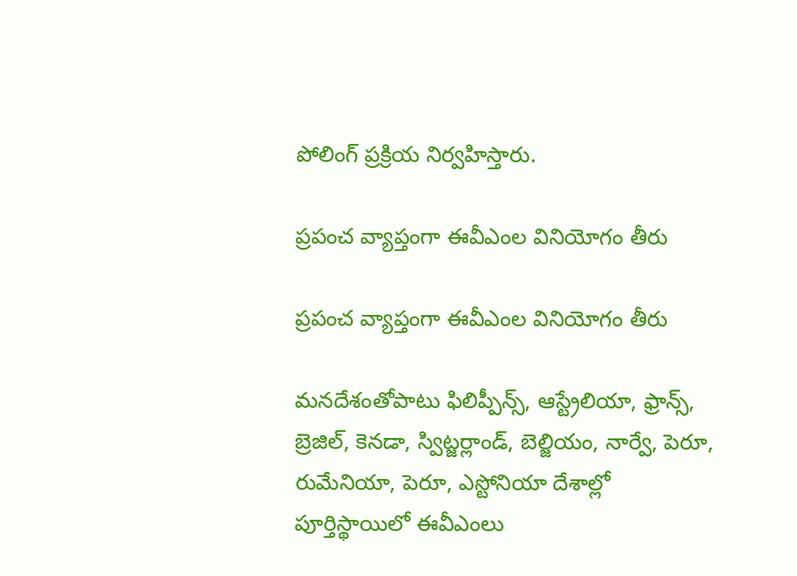పోలింగ్‌ ప్రక్రియ నిర్వహిస్తారు.

ప్రపంచ వ్యాప్తంగా ఈవీఎంల వినియోగం తీరు

ప్రపంచ వ్యాప్తంగా ఈవీఎంల వినియోగం తీరు

మనదేశంతోపాటు ఫిలిప్పీన్స్‌, ఆస్ట్రేలియా, ఫ్రాన్స్‌, బ్రెజిల్‌, కెనడా, స్విట్జర్లాండ్‌, బెల్జియం, నార్వే, పెరూ, రుమేనియా, పెరూ, ఎస్టోనియా దేశాల్లో పూర్తిస్థాయిలో ఈవీఎంలు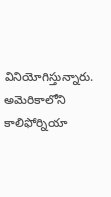వినియోగిస్తున్నారు. అమెరికాలోని కాలిఫోర్నియా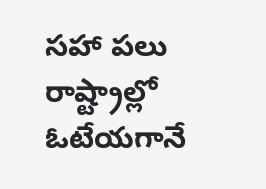సహా పలు రాష్ట్రాల్లో ఓటేయగానే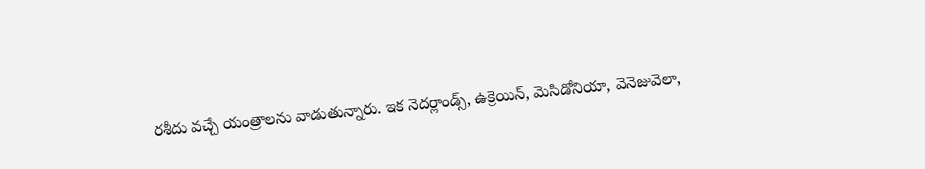రశీదు వచ్చే యంత్రాలను వాడుతున్నారు. ఇక నెదర్లాండ్స్, ఉక్రెయిన్, మెసిడోనియా, వెనెజువెలా,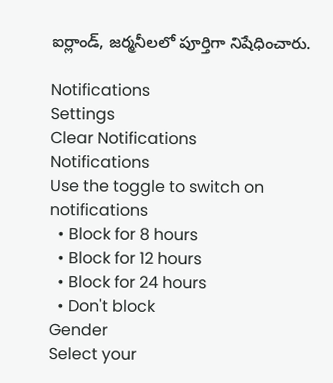ఐర్లాండ్, జర్మనీలలో పూర్తిగా నిషేధించారు.

Notifications
Settings
Clear Notifications
Notifications
Use the toggle to switch on notifications
  • Block for 8 hours
  • Block for 12 hours
  • Block for 24 hours
  • Don't block
Gender
Select your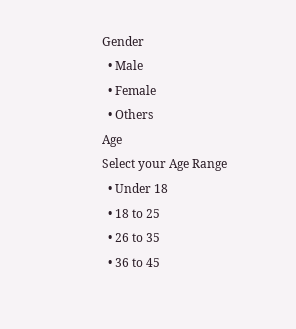Gender
  • Male
  • Female
  • Others
Age
Select your Age Range
  • Under 18
  • 18 to 25
  • 26 to 35
  • 36 to 45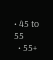• 45 to 55
  • 55+